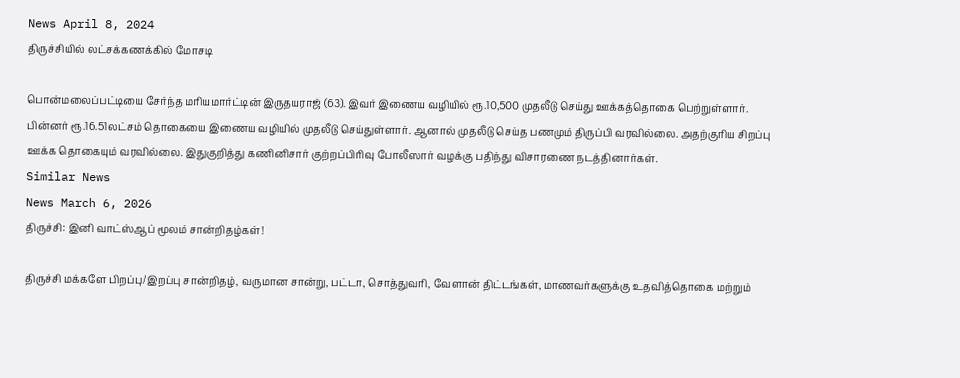News April 8, 2024
திருச்சியில் லட்சக்கணக்கில் மோசடி

பொன்மலைப்பட்டியை சேர்ந்த மரியமார்ட்டின் இருதயராஜ் (63). இவர் இணைய வழியில் ரூ.10,500 முதலீடு செய்து ஊக்கத்தொகை பெற்றுள்ளார். பின்னர் ரூ.16.51லட்சம் தொகையை இணைய வழியில் முதலீடு செய்துள்ளார். ஆனால் முதலீடு செய்த பணமும் திருப்பி வரவில்லை. அதற்குரிய சிறப்பு ஊக்க தொகையும் வரவில்லை. இதுகுறித்து கணினிசார் குற்றப்பிரிவு போலீஸார் வழக்கு பதிந்து விசாரணை நடத்தினார்கள்.
Similar News
News March 6, 2026
திருச்சி: இனி வாட்ஸ்ஆப் மூலம் சான்றிதழ்கள்!

திருச்சி மக்களே பிறப்பு/இறப்பு சான்றிதழ், வருமான சான்று, பட்டா, சொத்துவரி, வேளான் திட்டங்கள், மாணவர்களுக்கு உதவித்தொகை மற்றும்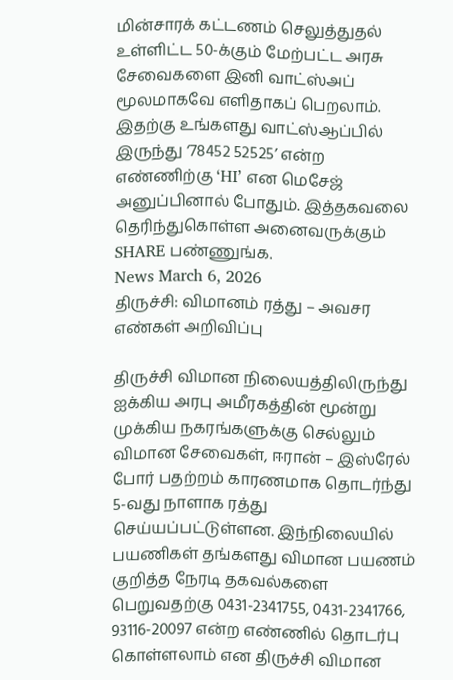மின்சாரக் கட்டணம் செலுத்துதல் உள்ளிட்ட 50-க்கும் மேற்பட்ட அரசு சேவைகளை இனி வாட்ஸ்அப் மூலமாகவே எளிதாகப் பெறலாம். இதற்கு உங்களது வாட்ஸ்ஆப்பில் இருந்து ‘78452 52525’ என்ற எண்ணிற்கு ‘HI’ என மெசேஜ் அனுப்பினால் போதும். இத்தகவலை தெரிந்துகொள்ள அனைவருக்கும் SHARE பண்ணுங்க.
News March 6, 2026
திருச்சி: விமானம் ரத்து – அவசர எண்கள் அறிவிப்பு

திருச்சி விமான நிலையத்திலிருந்து ஐக்கிய அரபு அமீரகத்தின் மூன்று முக்கிய நகரங்களுக்கு செல்லும் விமான சேவைகள், ஈரான் – இஸ்ரேல் போர் பதற்றம் காரணமாக தொடர்ந்து 5-வது நாளாக ரத்து செய்யப்பட்டுள்ளன. இந்நிலையில் பயணிகள் தங்களது விமான பயணம் குறித்த நேரடி தகவல்களை பெறுவதற்கு 0431-2341755, 0431-2341766, 93116-20097 என்ற எண்ணில் தொடர்பு கொள்ளலாம் என திருச்சி விமான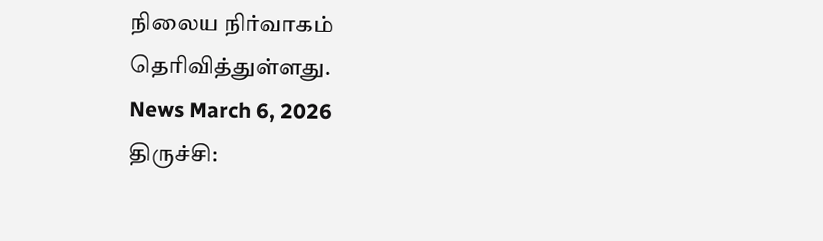நிலைய நிர்வாகம் தெரிவித்துள்ளது.
News March 6, 2026
திருச்சி: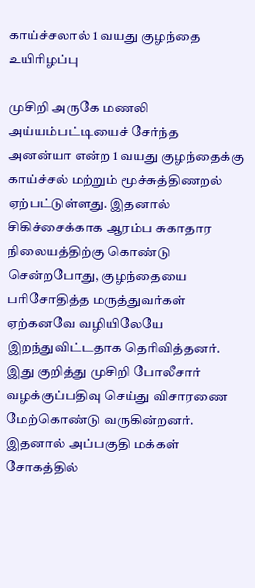காய்ச்சலால் 1 வயது குழந்தை உயிரிழப்பு

முசிறி அருகே மணலி அய்யம்பட்டியைச் சேர்ந்த அனன்யா என்ற 1 வயது குழந்தைக்கு காய்ச்சல் மற்றும் மூச்சுத்திணறல் ஏற்பட்டுள்ளது. இதனால் சிகிச்சைக்காக ஆரம்ப சுகாதார நிலையத்திற்கு கொண்டு சென்றபோது, குழந்தையை பரிசோதித்த மருத்துவர்கள் ஏற்கனவே வழியிலேயே இறந்துவிட்டதாக தெரிவித்தனர். இது குறித்து முசிறி போலீசார் வழக்குப்பதிவு செய்து விசாரணை மேற்கொண்டு வருகின்றனர். இதனால் அப்பகுதி மக்கள் சோகத்தில்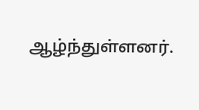ஆழ்ந்துள்ளனர்.